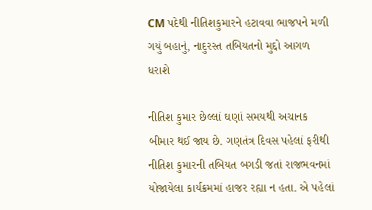CM પદેથી નીતિશકુમારને હટાવવા ભાજપને મળી ગયું બહાનું, નાદુરસ્ત તબિયતનો મુદ્દો આગળ ધરાશે

નીતિશ કુમાર છેલ્લાં ઘણાં સમયથી અચાનક બીમાર થઈ જાય છે. ગણતંત્ર દિવસ પહેલાં ફરીથી નીતિશ કુમારની તબિયત બગડી જતાં રાજભવનમાં યોજાયેલા કાર્યક્રમમાં હાજર રહ્યા ન હતા. એ પહેલાં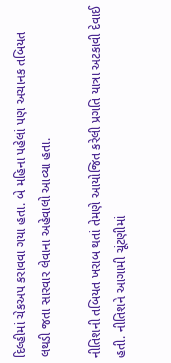દિલ્હીમાં ચેકઅપ કરાવવા ગયા હતા. બે મહિના પહેલાં પણ અચાનક તબિયત લથડી જતા સારવાર લેવાના અહેવાલો આવ્યા હતા.

નીતિશની તબિયત ખરાબ થતાં તેમણે આયોજિત કરેલી પ્રગતિ યાત્રા અટકાવી દેવાઈ હતી. નીતિશને આગામી ચૂંટણીમાં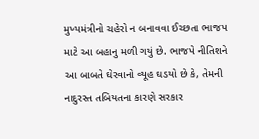મુખ્યમંત્રીનો ચહેરો ન બનાવવા ઈચ્છતા ભાજપ માટે આ બહાનુ મળી ગયું છે. ભાજપે નીતિશને આ બાબતે ઘેરવાનો વ્યૂહ ઘડયો છે કે, તેમની નાદુરસ્ત તબિયતના કારણે સરકાર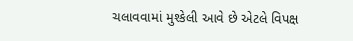ચલાવવામાં મુશ્કેલી આવે છે એટલે વિપક્ષ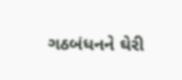ગઠબંધનને ઘેરી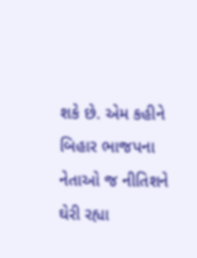શકે છે. એમ કહીને બિહાર ભાજપના નેતાઓ જ નીતિશને ઘેરી રહ્યા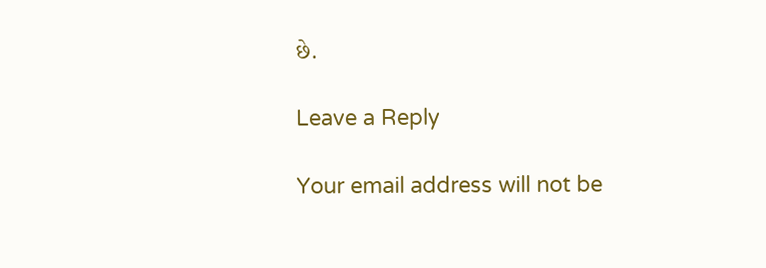છે.

Leave a Reply

Your email address will not be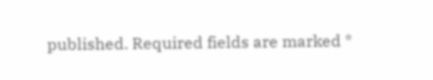published. Required fields are marked *